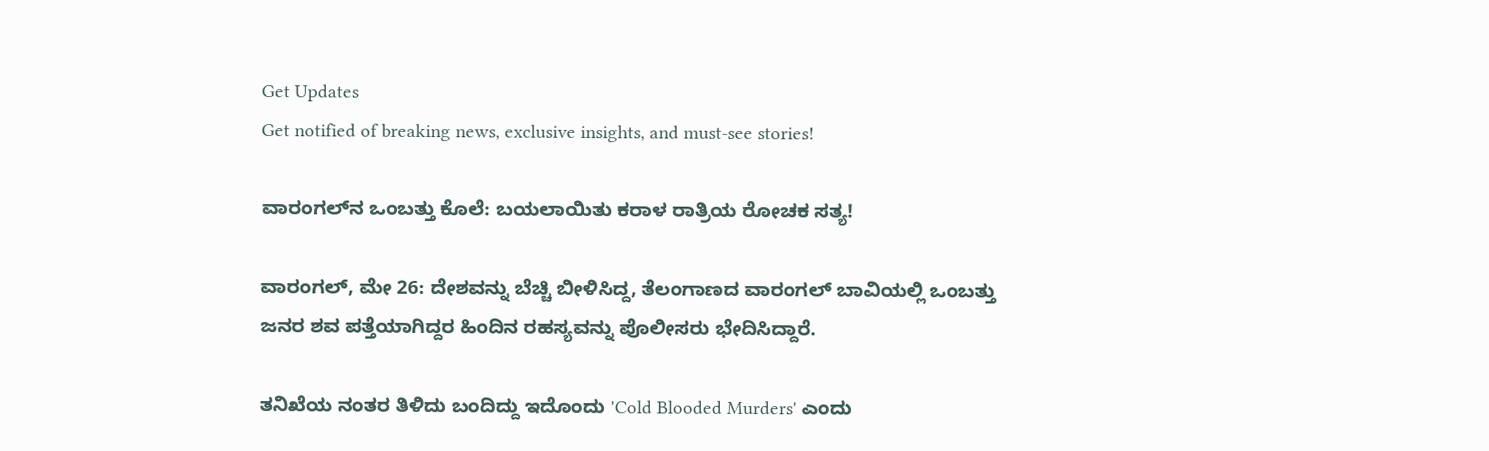Get Updates
Get notified of breaking news, exclusive insights, and must-see stories!

ವಾರಂಗಲ್‌ನ ಒಂಬತ್ತು ಕೊಲೆ: ಬಯಲಾಯಿತು ಕರಾಳ ರಾತ್ರಿಯ ರೋಚಕ ಸತ್ಯ!

ವಾರಂಗಲ್, ಮೇ 26: ದೇಶವನ್ನು ಬೆಚ್ಚಿ ಬೀಳಿಸಿದ್ದ, ತೆಲಂಗಾಣದ ವಾರಂಗಲ್ ಬಾವಿಯಲ್ಲಿ ಒಂಬತ್ತು ಜನರ ಶವ ಪತ್ತೆಯಾಗಿದ್ದರ ಹಿಂದಿನ ರಹಸ್ಯವನ್ನು ಪೊಲೀಸರು ಭೇದಿಸಿದ್ದಾರೆ.

ತನಿಖೆಯ ನಂತರ ತಿಳಿದು ಬಂದಿದ್ದು ಇದೊಂದು 'Cold Blooded Murders' ಎಂದು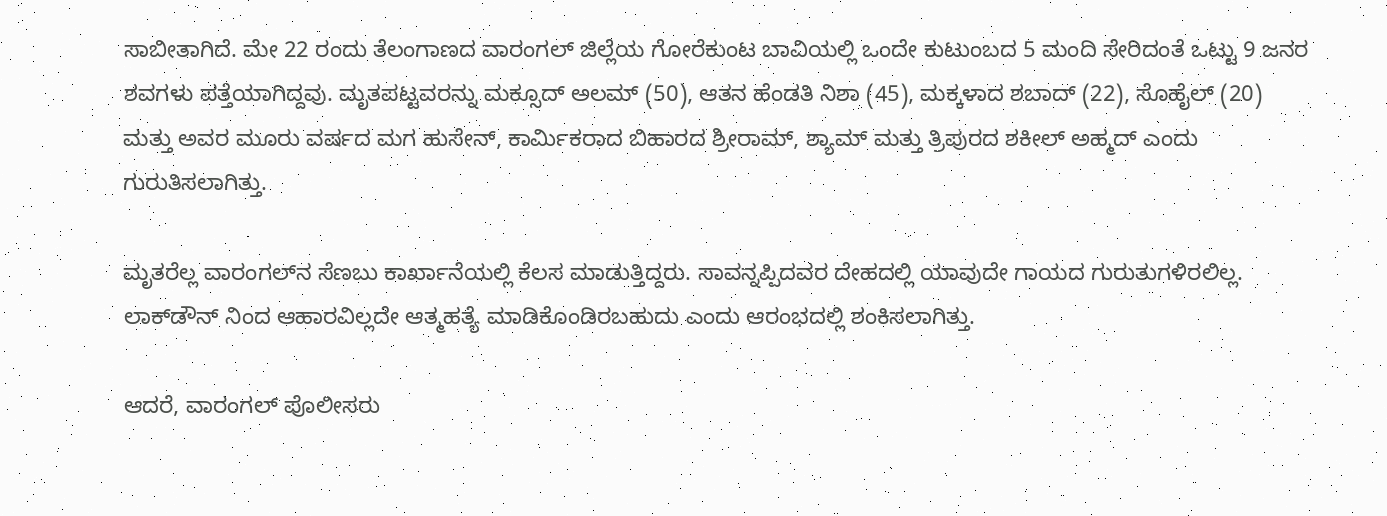ಸಾಬೀತಾಗಿದೆ. ಮೇ 22 ರಂದು ತೆಲಂಗಾಣದ ವಾರಂಗಲ್ ಜಿಲ್ಲೆಯ ಗೋರೆಕುಂಟ ಬಾವಿಯಲ್ಲಿ ಒಂದೇ ಕುಟುಂಬದ 5 ಮಂದಿ ಸೇರಿದಂತೆ ಒಟ್ಟು 9 ಜನರ ಶವಗಳು ಪತ್ತೆಯಾಗಿದ್ದವು. ಮೃತಪಟ್ಟವರನ್ನು ಮಕ್ಸೂದ್ ಅಲಮ್ (50), ಆತನ ಹೆಂಡತಿ ನಿಶಾ (45), ಮಕ್ಕಳಾದ ಶಬಾದ್ (22), ಸೊಹೈಲ್ (20) ಮತ್ತು ಅವರ ಮೂರು ವರ್ಷದ ಮಗ ಹುಸೇನ್, ಕಾರ್ಮಿಕರಾದ ಬಿಹಾರದ ಶ್ರೀರಾಮ್, ಶ್ಯಾಮ್ ಮತ್ತು ತ್ರಿಪುರದ ಶಕೀಲ್ ಅಹ್ಮದ್ ಎಂದು ಗುರುತಿಸಲಾಗಿತ್ತು.

ಮೃತರೆಲ್ಲ ವಾರಂಗಲ್‌ನ ಸೆಣಬು ಕಾರ್ಖಾನೆಯಲ್ಲಿ ಕೆಲಸ ಮಾಡುತ್ತಿದ್ದರು. ಸಾವನ್ನಪ್ಪಿದವರ ದೇಹದಲ್ಲಿ ಯಾವುದೇ ಗಾಯದ ಗುರುತುಗಳಿರಲಿಲ್ಲ. ಲಾಕ್‌ಡೌನ್ ನಿಂದ ಆಹಾರವಿಲ್ಲದೇ ಆತ್ಮಹತ್ಯೆ ಮಾಡಿಕೊಂಡಿರಬಹುದು ಎಂದು ಆರಂಭದಲ್ಲಿ ಶಂಕಿಸಲಾಗಿತ್ತು.

ಆದರೆ, ವಾರಂಗಲ್ ಪೊಲೀಸರು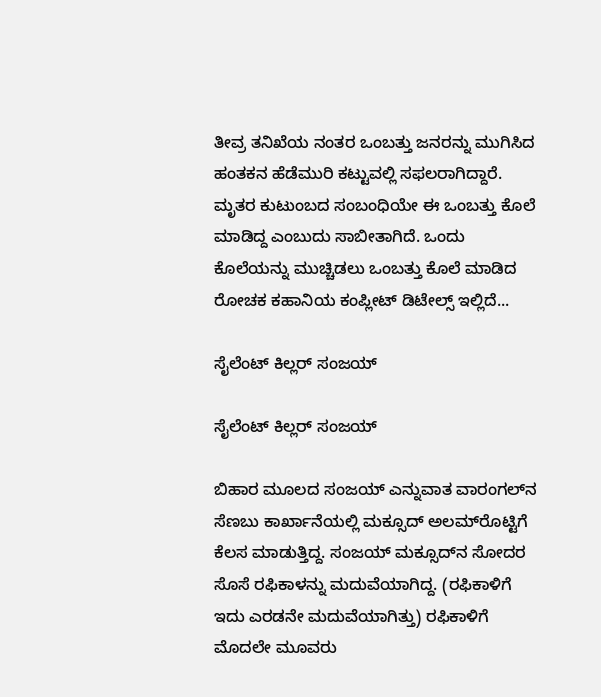ತೀವ್ರ ತನಿಖೆಯ ನಂತರ ಒಂಬತ್ತು ಜನರನ್ನು ಮುಗಿಸಿದ ಹಂತಕನ ಹೆಡೆಮುರಿ ಕಟ್ಟುವಲ್ಲಿ ಸಫಲರಾಗಿದ್ದಾರೆ. ಮೃತರ ಕುಟುಂಬದ ಸಂಬಂಧಿಯೇ ಈ ಒಂಬತ್ತು ಕೊಲೆ ಮಾಡಿದ್ದ ಎಂಬುದು ಸಾಬೀತಾಗಿದೆ. ಒಂದು ಕೊಲೆಯನ್ನು ಮುಚ್ಚಿಡಲು ಒಂಬತ್ತು ಕೊಲೆ ಮಾಡಿದ ರೋಚಕ ಕಹಾನಿಯ ಕಂಪ್ಲೀಟ್ ಡಿಟೇಲ್ಸ್ ಇಲ್ಲಿದೆ...

ಸೈಲೆಂಟ್ ಕಿಲ್ಲರ್ ಸಂಜಯ್

ಸೈಲೆಂಟ್ ಕಿಲ್ಲರ್ ಸಂಜಯ್

ಬಿಹಾರ ಮೂಲದ ಸಂಜಯ್ ಎನ್ನುವಾತ ವಾರಂಗಲ್‌ನ ಸೆಣಬು ಕಾರ್ಖಾನೆಯಲ್ಲಿ ಮಕ್ಸೂದ್ ಅಲಮ್‌ರೊಟ್ಟಿಗೆ ಕೆಲಸ ಮಾಡುತ್ತಿದ್ದ. ಸಂಜಯ್ ಮಕ್ಸೂದ್‌ನ ಸೋದರ ಸೊಸೆ ರಫಿಕಾಳನ್ನು ಮದುವೆಯಾಗಿದ್ದ. (ರಫಿಕಾಳಿಗೆ ಇದು ಎರಡನೇ ಮದುವೆಯಾಗಿತ್ತು) ರಫಿಕಾಳಿಗೆ ಮೊದಲೇ ಮೂವರು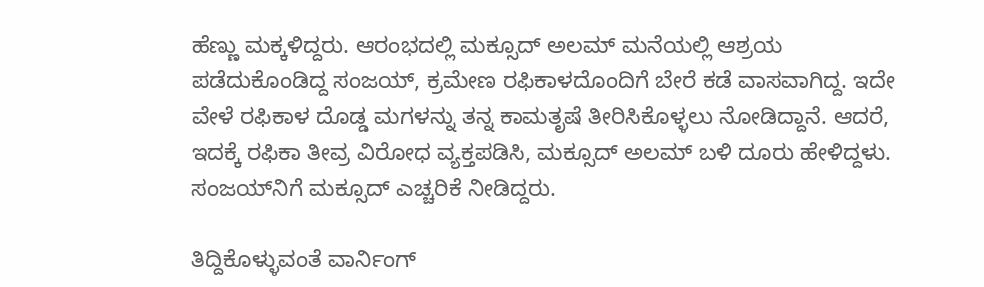ಹೆಣ್ಣು ಮಕ್ಕಳಿದ್ದರು. ಆರಂಭದಲ್ಲಿ ಮಕ್ಸೂದ್ ಅಲಮ್ ಮನೆಯಲ್ಲಿ ಆಶ್ರಯ ಪಡೆದುಕೊಂಡಿದ್ದ ಸಂಜಯ್, ಕ್ರಮೇಣ ರಫಿಕಾಳದೊಂದಿಗೆ ಬೇರೆ ಕಡೆ ವಾಸವಾಗಿದ್ದ. ಇದೇ ವೇಳೆ ರಫಿಕಾಳ ದೊಡ್ಡ ಮಗಳನ್ನು ತನ್ನ ಕಾಮತೃಷೆ ತೀರಿಸಿಕೊಳ್ಳಲು ನೋಡಿದ್ದಾನೆ. ಆದರೆ, ಇದಕ್ಕೆ ರಫಿಕಾ ತೀವ್ರ ವಿರೋಧ ವ್ಯಕ್ತಪಡಿಸಿ, ಮಕ್ಸೂದ್ ಅಲಮ್ ಬಳಿ ದೂರು ಹೇಳಿದ್ದಳು. ಸಂಜಯ್‌ನಿಗೆ ಮಕ್ಸೂದ್ ಎಚ್ಚರಿಕೆ ನೀಡಿದ್ದರು.

ತಿದ್ದಿಕೊಳ್ಳುವಂತೆ ವಾರ್ನಿಂಗ್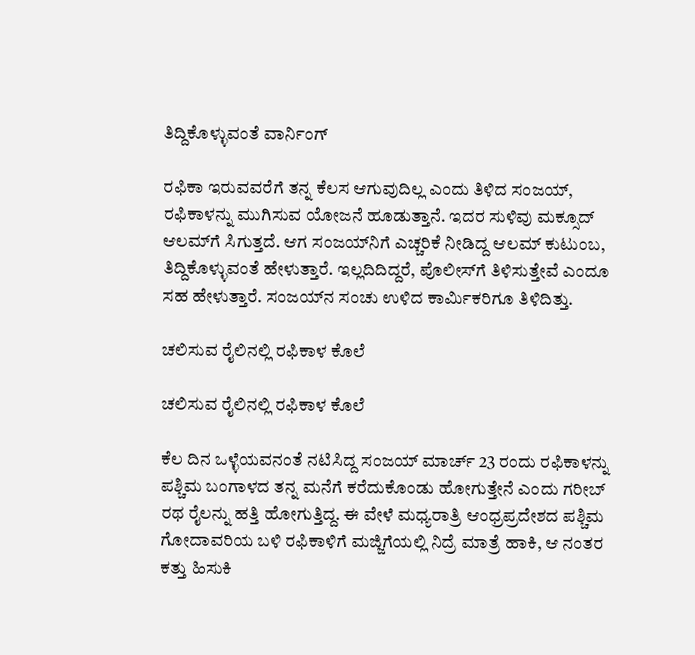ತಿದ್ದಿಕೊಳ್ಳುವಂತೆ ವಾರ್ನಿಂಗ್

ರಫಿಕಾ ಇರುವವರೆಗೆ ತನ್ನ ಕೆಲಸ ಆಗುವುದಿಲ್ಲ ಎಂದು ತಿಳಿದ ಸಂಜಯ್, ರಫಿಕಾಳನ್ನು ಮುಗಿಸುವ ಯೋಜನೆ ಹೂಡುತ್ತಾನೆ. ಇದರ ಸುಳಿವು ಮಕ್ಸೂದ್ ಆಲಮ್‌ಗೆ ಸಿಗುತ್ತದೆ. ಆಗ ಸಂಜಯ್‌ನಿಗೆ ಎಚ್ಚರಿಕೆ ನೀಡಿದ್ದ ಆಲಮ್ ಕುಟುಂಬ, ತಿದ್ದಿಕೊಳ್ಳುವಂತೆ ಹೇಳುತ್ತಾರೆ. ಇಲ್ಲದಿದಿದ್ದರೆ, ಪೊಲೀಸ್‌ಗೆ ತಿಳಿಸುತ್ತೇವೆ ಎಂದೂ ಸಹ ಹೇಳುತ್ತಾರೆ. ಸಂಜಯ್‌ನ ಸಂಚು ಉಳಿದ ಕಾರ್ಮಿಕರಿಗೂ ತಿಳಿದಿತ್ತು.

ಚಲಿಸುವ ರೈಲಿನಲ್ಲಿ ರಫಿಕಾಳ ಕೊಲೆ

ಚಲಿಸುವ ರೈಲಿನಲ್ಲಿ ರಫಿಕಾಳ ಕೊಲೆ

ಕೆಲ ದಿನ ಒಳ್ಳೆಯವನಂತೆ ನಟಿಸಿದ್ದ ಸಂಜಯ್ ಮಾರ್ಚ್ 23 ರಂದು ರಫಿಕಾಳನ್ನು ಪಶ್ಚಿಮ ಬಂಗಾಳದ ತನ್ನ ಮನೆಗೆ ಕರೆದುಕೊಂಡು ಹೋಗುತ್ತೇನೆ ಎಂದು ಗರೀಬ್ ರಥ ರೈಲನ್ನು ಹತ್ತಿ ಹೋಗುತ್ತಿದ್ದ. ಈ ವೇಳೆ ಮಧ್ಯರಾತ್ರಿ ಆಂಧ್ರಪ್ರದೇಶದ ಪಶ್ಚಿಮ ಗೋದಾವರಿಯ ಬಳಿ ರಫಿಕಾಳಿಗೆ ಮಜ್ಜಿಗೆಯಲ್ಲಿ ನಿದ್ರೆ ಮಾತ್ರೆ ಹಾಕಿ, ಆ ನಂತರ ಕತ್ತು ಹಿಸುಕಿ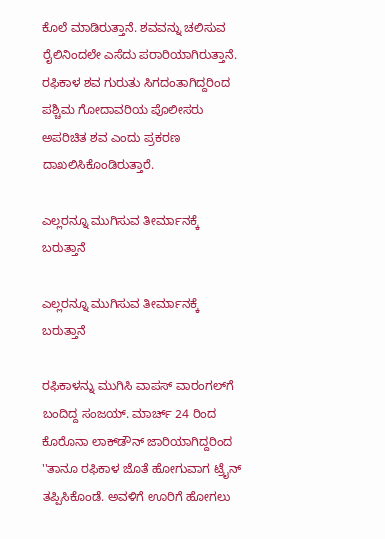ಕೊಲೆ ಮಾಡಿರುತ್ತಾನೆ. ಶವವನ್ನು ಚಲಿಸುವ ರೈಲಿನಿಂದಲೇ ಎಸೆದು ಪರಾರಿಯಾಗಿರುತ್ತಾನೆ. ರಫಿಕಾಳ ಶವ ಗುರುತು ಸಿಗದಂತಾಗಿದ್ದರಿಂದ ಪಶ್ಚಿಮ ಗೋದಾವರಿಯ ಪೊಲೀಸರು ಅಪರಿಚಿತ ಶವ ಎಂದು ಪ್ರಕರಣ ದಾಖಲಿಸಿಕೊಂಡಿರುತ್ತಾರೆ.

ಎಲ್ಲರನ್ನೂ ಮುಗಿಸುವ ತೀರ್ಮಾನಕ್ಕೆ ಬರುತ್ತಾನೆ

ಎಲ್ಲರನ್ನೂ ಮುಗಿಸುವ ತೀರ್ಮಾನಕ್ಕೆ ಬರುತ್ತಾನೆ

ರಫಿಕಾಳನ್ನು ಮುಗಿಸಿ ವಾಪಸ್ ವಾರಂಗಲ್‌ಗೆ ಬಂದಿದ್ದ ಸಂಜಯ್. ಮಾರ್ಚ್ 24 ರಿಂದ ಕೊರೊನಾ ಲಾಕ್‌ಡೌನ್ ಜಾರಿಯಾಗಿದ್ದರಿಂದ ''ತಾನೂ ರಫಿಕಾಳ ಜೊತೆ ಹೋಗುವಾಗ ಟ್ರೈನ್ ತಪ್ಪಿಸಿಕೊಂಡೆ. ಅವಳಿಗೆ ಊರಿಗೆ ಹೋಗಲು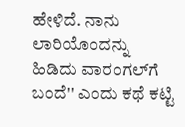ಹೇಳಿದೆ. ನಾನು ಲಾರಿಯೊಂದನ್ನು ಹಿಡಿದು ವಾರಂಗಲ್‌ಗೆ ಬಂದೆ'' ಎಂದು ಕಥೆ ಕಟ್ಟಿ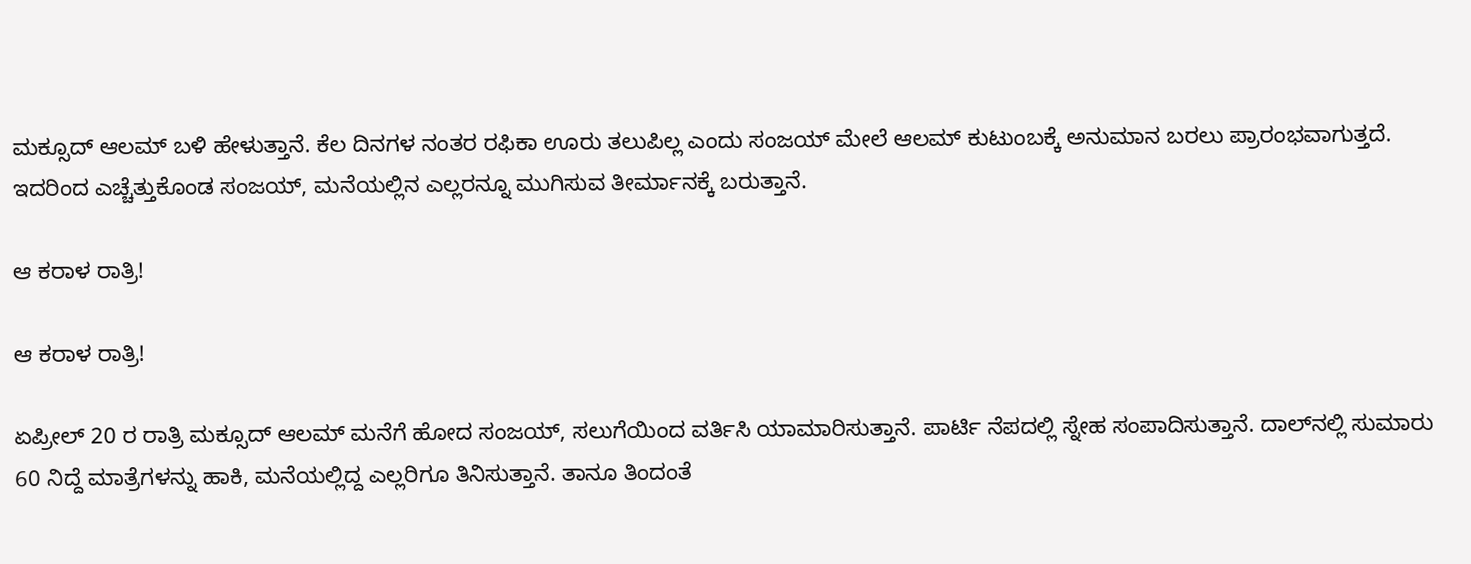ಮಕ್ಸೂದ್ ಆಲಮ್ ಬಳಿ ಹೇಳುತ್ತಾನೆ. ಕೆಲ ದಿನಗಳ ನಂತರ ರಫಿಕಾ ಊರು ತಲುಪಿಲ್ಲ ಎಂದು ಸಂಜಯ್ ಮೇಲೆ ಆಲಮ್ ಕುಟುಂಬಕ್ಕೆ ಅನುಮಾನ ಬರಲು ಪ್ರಾರಂಭವಾಗುತ್ತದೆ. ಇದರಿಂದ ಎಚ್ಚೆತ್ತುಕೊಂಡ ಸಂಜಯ್, ಮನೆಯಲ್ಲಿನ ಎಲ್ಲರನ್ನೂ ಮುಗಿಸುವ ತೀರ್ಮಾನಕ್ಕೆ ಬರುತ್ತಾನೆ.

ಆ ಕರಾಳ ರಾತ್ರಿ!

ಆ ಕರಾಳ ರಾತ್ರಿ!

ಏಪ್ರೀಲ್ 20 ರ ರಾತ್ರಿ ಮಕ್ಸೂದ್ ಆಲಮ್ ಮನೆಗೆ ಹೋದ ಸಂಜಯ್, ಸಲುಗೆಯಿಂದ ವರ್ತಿಸಿ ಯಾಮಾರಿಸುತ್ತಾನೆ. ಪಾರ್ಟಿ ನೆಪದಲ್ಲಿ ಸ್ನೇಹ ಸಂಪಾದಿಸುತ್ತಾನೆ. ದಾಲ್‌ನಲ್ಲಿ ಸುಮಾರು 60 ನಿದ್ದೆ ಮಾತ್ರೆಗಳನ್ನು ಹಾಕಿ, ಮನೆಯಲ್ಲಿದ್ದ ಎಲ್ಲರಿಗೂ ತಿನಿಸುತ್ತಾನೆ. ತಾನೂ ತಿಂದಂತೆ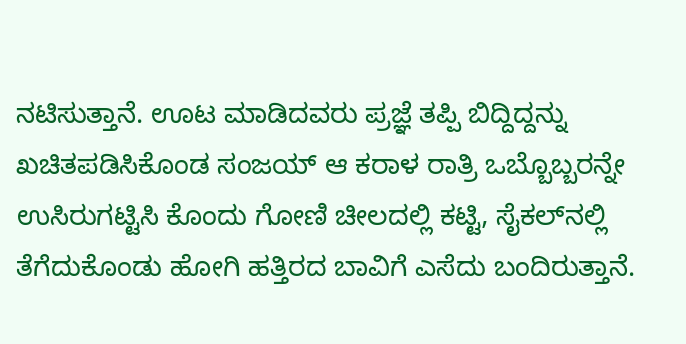ನಟಿಸುತ್ತಾನೆ. ಊಟ ಮಾಡಿದವರು ಪ್ರಜ್ಞೆ ತಪ್ಪಿ ಬಿದ್ದಿದ್ದನ್ನು ಖಚಿತಪಡಿಸಿಕೊಂಡ ಸಂಜಯ್ ಆ ಕರಾಳ ರಾತ್ರಿ ಒಬ್ಬೊಬ್ಬರನ್ನೇ ಉಸಿರುಗಟ್ಟಿಸಿ ಕೊಂದು ಗೋಣಿ ಚೀಲದಲ್ಲಿ ಕಟ್ಟಿ, ಸೈಕಲ್‌ನಲ್ಲಿ ತೆಗೆದುಕೊಂಡು ಹೋಗಿ ಹತ್ತಿರದ ಬಾವಿಗೆ ಎಸೆದು ಬಂದಿರುತ್ತಾನೆ.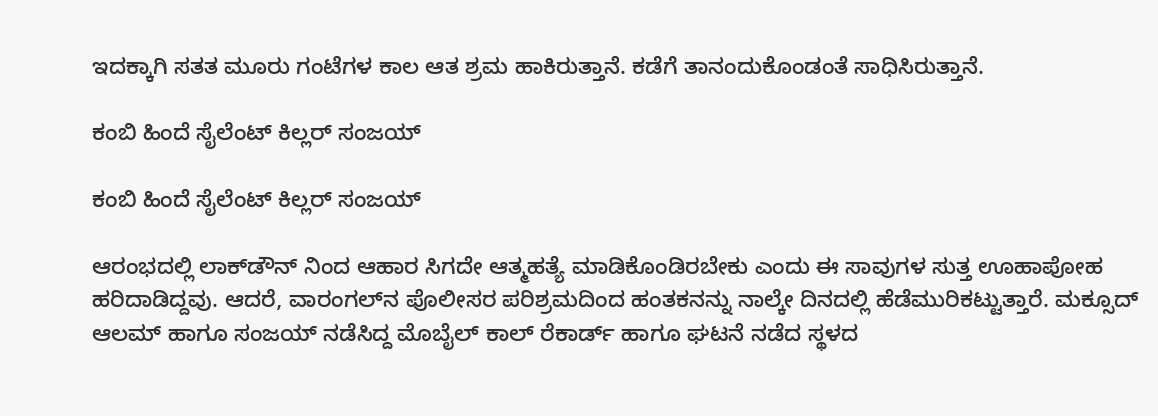ಇದಕ್ಕಾಗಿ ಸತತ ಮೂರು ಗಂಟೆಗಳ ಕಾಲ ಆತ ಶ್ರಮ ಹಾಕಿರುತ್ತಾನೆ. ಕಡೆಗೆ ತಾನಂದುಕೊಂಡಂತೆ ಸಾಧಿಸಿರುತ್ತಾನೆ.

ಕಂಬಿ ಹಿಂದೆ ಸೈಲೆಂಟ್ ಕಿಲ್ಲರ್ ಸಂಜಯ್

ಕಂಬಿ ಹಿಂದೆ ಸೈಲೆಂಟ್ ಕಿಲ್ಲರ್ ಸಂಜಯ್

ಆರಂಭದಲ್ಲಿ ಲಾಕ್‌ಡೌನ್ ನಿಂದ ಆಹಾರ ಸಿಗದೇ ಆತ್ಮಹತ್ಯೆ ಮಾಡಿಕೊಂಡಿರಬೇಕು ಎಂದು ಈ ಸಾವುಗಳ ಸುತ್ತ ಊಹಾಪೋಹ ಹರಿದಾಡಿದ್ದವು. ಆದರೆ, ವಾರಂಗಲ್‌ನ ಪೊಲೀಸರ ಪರಿಶ್ರಮದಿಂದ ಹಂತಕನನ್ನು ನಾಲ್ಕೇ ದಿನದಲ್ಲಿ ಹೆಡೆಮುರಿಕಟ್ಟುತ್ತಾರೆ. ಮಕ್ಸೂದ್ ಆಲಮ್ ಹಾಗೂ ಸಂಜಯ್ ನಡೆಸಿದ್ದ ಮೊಬೈಲ್ ಕಾಲ್‌ ರೆಕಾರ್ಡ್ ಹಾಗೂ ಘಟನೆ ನಡೆದ ಸ್ಥಳದ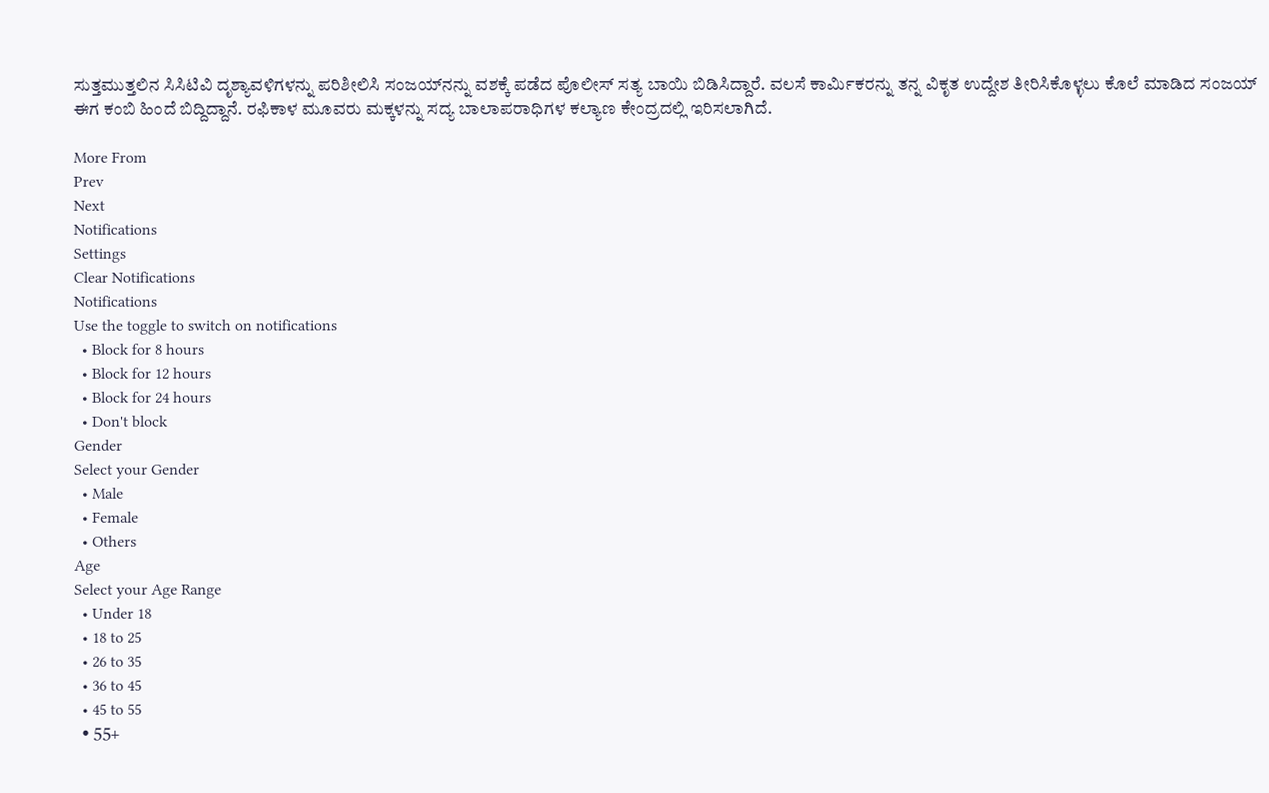ಸುತ್ತಮುತ್ತಲಿನ ಸಿಸಿಟಿವಿ ದೃಶ್ಯಾವಳಿಗಳನ್ನು ಪರಿಶೀಲಿಸಿ ಸಂಜಯ್‌ನನ್ನು ವಶಕ್ಕೆ ಪಡೆದ ಪೊಲೀಸ್ ಸತ್ಯ ಬಾಯಿ ಬಿಡಿಸಿದ್ದಾರೆ. ವಲಸೆ ಕಾರ್ಮಿಕರನ್ನು ತನ್ನ ವಿಕೃತ ಉದ್ದೇಶ ತೀರಿಸಿಕೊಳ್ಳಲು ಕೊಲೆ ಮಾಡಿದ ಸಂಜಯ್ ಈಗ ಕಂಬಿ ಹಿಂದೆ ಬಿದ್ದಿದ್ದಾನೆ. ರಫಿಕಾಳ ಮೂವರು ಮಕ್ಕಳನ್ನು ಸದ್ಯ ಬಾಲಾಪರಾಧಿಗಳ ಕಲ್ಯಾಣ ಕೇಂದ್ರದಲ್ಲಿ ಇರಿಸಲಾಗಿದೆ.

More From
Prev
Next
Notifications
Settings
Clear Notifications
Notifications
Use the toggle to switch on notifications
  • Block for 8 hours
  • Block for 12 hours
  • Block for 24 hours
  • Don't block
Gender
Select your Gender
  • Male
  • Female
  • Others
Age
Select your Age Range
  • Under 18
  • 18 to 25
  • 26 to 35
  • 36 to 45
  • 45 to 55
  • 55+